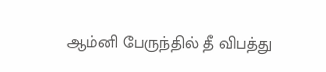ஆம்னி பேருந்தில் தீ விபத்து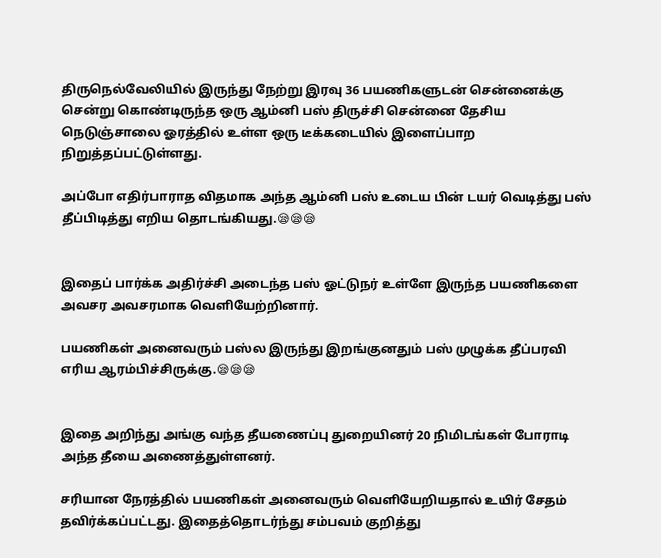திருநெல்வேலியில் இருந்து நேற்று இரவு 36 பயணிகளுடன் சென்னைக்கு சென்று கொண்டிருந்த ஒரு ஆம்னி பஸ் திருச்சி சென்னை தேசிய நெடுஞ்சாலை ஓரத்தில் உள்ள ஒரு டீக்கடையில் இளைப்பாற நிறுத்தப்பட்டுள்ளது.

அப்போ எதிர்பாராத விதமாக அந்த ஆம்னி பஸ் உடைய பின் டயர் வெடித்து பஸ் தீப்பிடித்து எறிய தொடங்கியது.😪😪😪


இதைப் பார்க்க அதிர்ச்சி அடைந்த பஸ் ஓட்டுநர் உள்ளே இருந்த பயணிகளை அவசர அவசரமாக வெளியேற்றினார்.

பயணிகள் அனைவரும் பஸ்ல இருந்து இறங்குனதும் பஸ் முழுக்க தீப்பரவி எரிய ஆரம்பிச்சிருக்கு.😪😪😪


இதை அறிந்து அங்கு வந்த தீயணைப்பு துறையினர் 20 நிமிடங்கள் போராடி அந்த தீயை அணைத்துள்ளனர்.

சரியான நேரத்தில் பயணிகள் அனைவரும் வெளியேறியதால் உயிர் சேதம் தவிர்க்கப்பட்டது. இதைத்தொடர்ந்து சம்பவம் குறித்து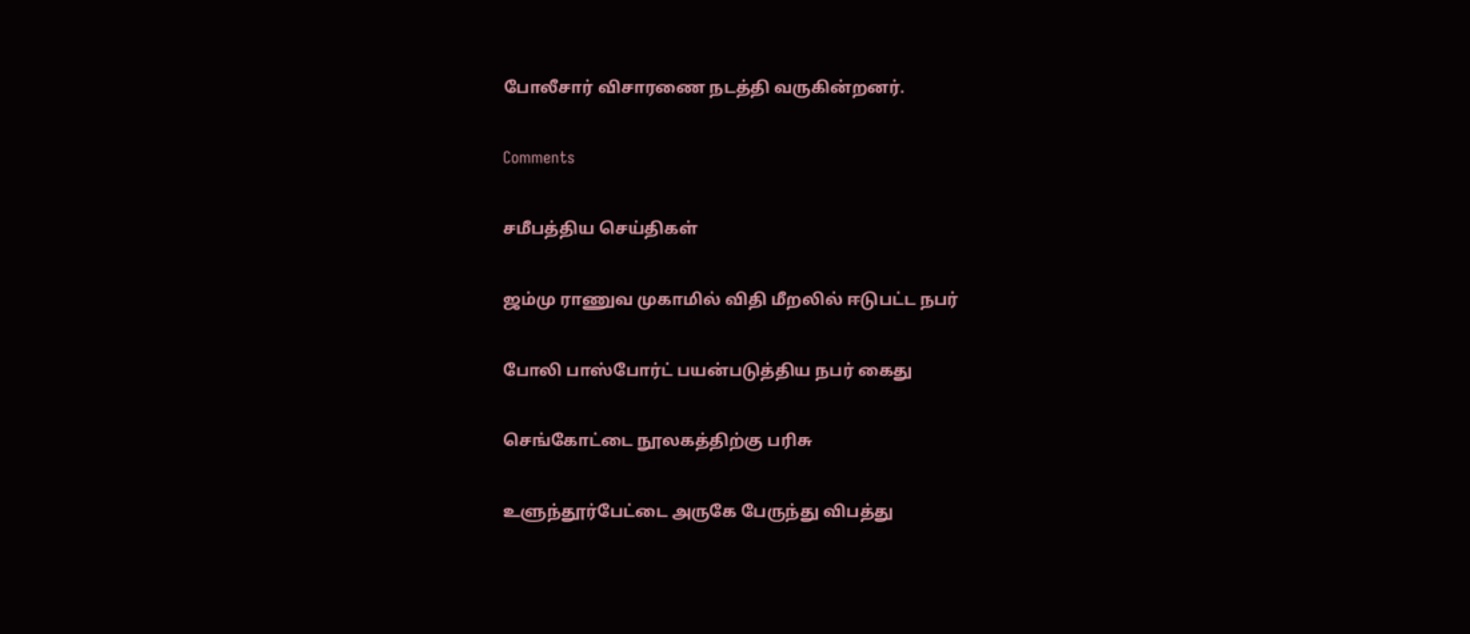போலீசார் விசாரணை நடத்தி வருகின்றனர்.

Comments

சமீபத்திய செய்திகள்

ஜம்மு ராணுவ முகாமில் விதி மீறலில் ஈடுபட்ட நபர்

போலி பாஸ்போர்ட் பயன்படுத்திய நபர் கைது

செங்கோட்டை நூலகத்திற்கு பரிசு

உளுந்தூர்பேட்டை அருகே பேருந்து விபத்து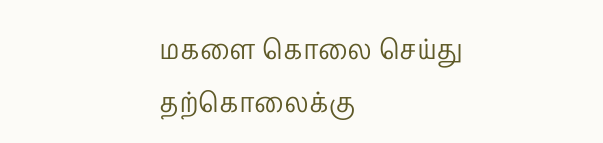மகளை கொலை செய்து தற்கொலைக்கு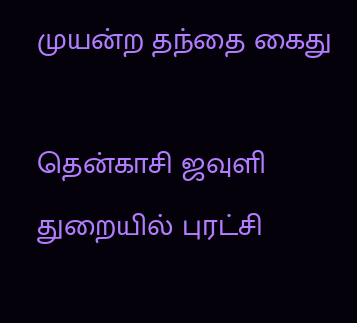முயன்ற தந்தை கைது

தென்காசி ஜவுளி துறையில் புரட்சி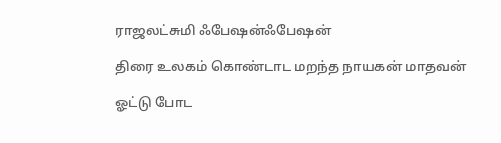ராஜலட்சுமி ஃபேஷன்ஃபேஷன்

திரை உலகம் கொண்டாட மறந்த நாயகன் மாதவன்

ஓட்டு போட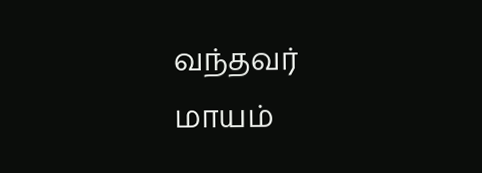வந்தவர் மாயம்